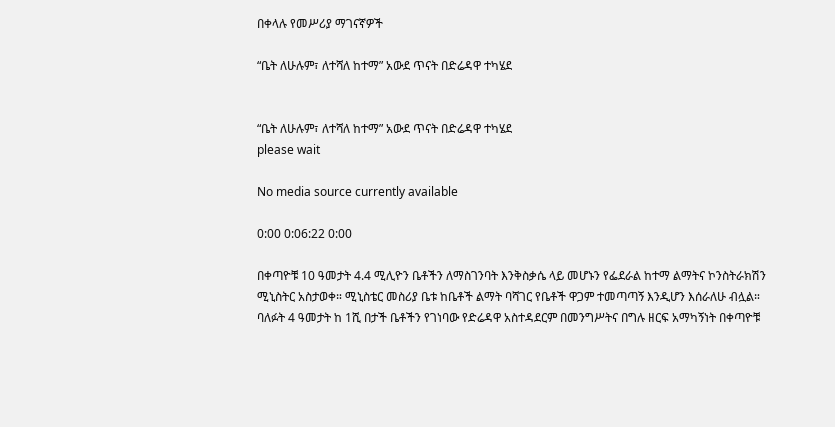በቀላሉ የመሥሪያ ማገናኛዎች

“ቤት ለሁሉም፣ ለተሻለ ከተማ” አውደ ጥናት በድሬዳዋ ተካሄደ


“ቤት ለሁሉም፣ ለተሻለ ከተማ” አውደ ጥናት በድሬዳዋ ተካሄደ
please wait

No media source currently available

0:00 0:06:22 0:00

በቀጣዮቹ 10 ዓመታት 4.4 ሚሊዮን ቤቶችን ለማስገንባት እንቅስቃሴ ላይ መሆኑን የፌደራል ከተማ ልማትና ኮንስትራክሽን ሚኒስትር አስታወቀ። ሚኒስቴር መስሪያ ቤቱ ከቤቶች ልማት ባሻገር የቤቶች ዋጋም ተመጣጣኝ እንዲሆን እሰራለሁ ብሏል። ባለፉት 4 ዓመታት ከ 1ሺ በታች ቤቶችን የገነባው የድሬዳዋ አስተዳደርም በመንግሥትና በግሉ ዘርፍ አማካኝነት በቀጣዮቹ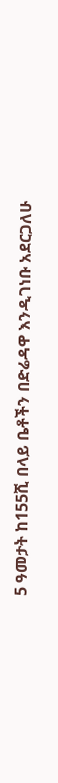5 ዓመታት ከ155ሺ በላይ ቤቶችን በድሬዳዋ እንዲገነቡ አደርጋለሁ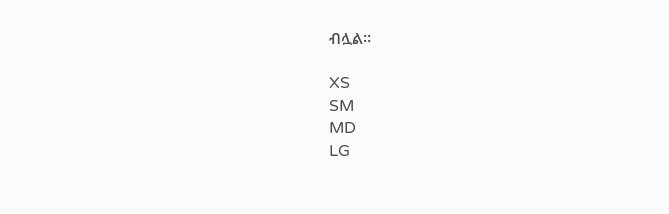ብሏል።

XS
SM
MD
LG